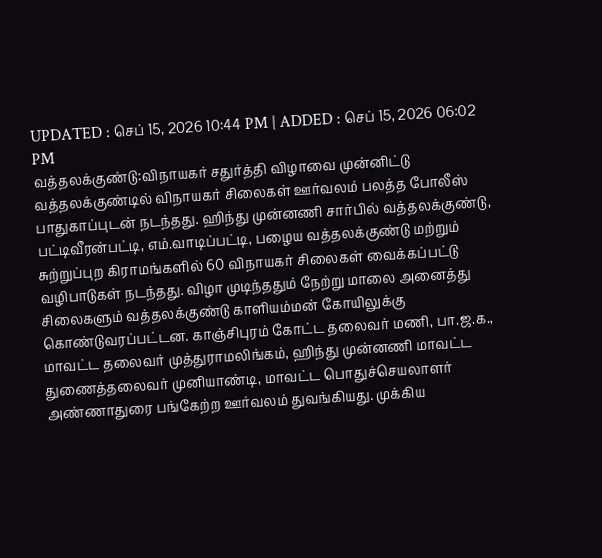UPDATED : செப் 15, 2026 10:44 PM | ADDED : செப் 15, 2026 06:02 PM
வத்தலக்குண்டு:விநாயகர் சதுர்த்தி விழாவை முன்னிட்டு வத்தலக்குண்டில் விநாயகர் சிலைகள் ஊர்வலம் பலத்த போலீஸ் பாதுகாப்புடன் நடந்தது. ஹிந்து முன்னணி சார்பில் வத்தலக்குண்டு, பட்டிவீரன்பட்டி, எம்.வாடிப்பட்டி, பழைய வத்தலக்குண்டு மற்றும் சுற்றுப்புற கிராமங்களில் 60 விநாயகர் சிலைகள் வைக்கப்பட்டு வழிபாடுகள் நடந்தது. விழா முடிந்ததும் நேற்று மாலை அனைத்து சிலைகளும் வத்தலக்குண்டு காளியம்மன் கோயிலுக்கு கொண்டுவரப்பட்டன. காஞ்சிபுரம் கோட்ட தலைவர் மணி, பா.ஜ.க., மாவட்ட தலைவர் முத்துராமலிங்கம், ஹிந்து முன்னணி மாவட்ட துணைத்தலைவர் முனியாண்டி, மாவட்ட பொதுச்செயலாளர் அண்ணாதுரை பங்கேற்ற ஊர்வலம் துவங்கியது. முக்கிய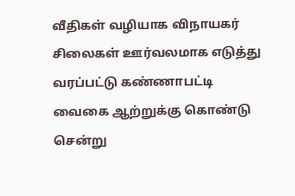வீதிகள் வழியாக விநாயகர் சிலைகள் ஊர்வலமாக எடுத்து வரப்பட்டு கண்ணாபட்டி வைகை ஆற்றுக்கு கொண்டு சென்று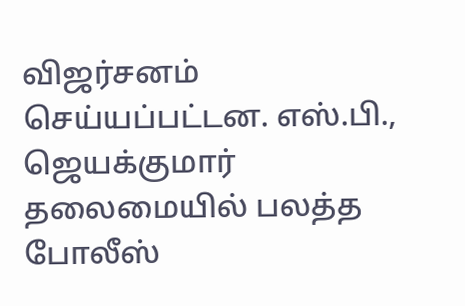விஜர்சனம் செய்யப்பட்டன. எஸ்.பி., ஜெயக்குமார் தலைமையில் பலத்த போலீஸ்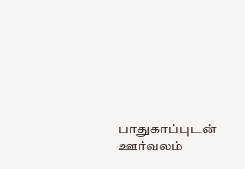பாதுகாப்புடன் ஊர்வலம்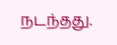நடந்தது.